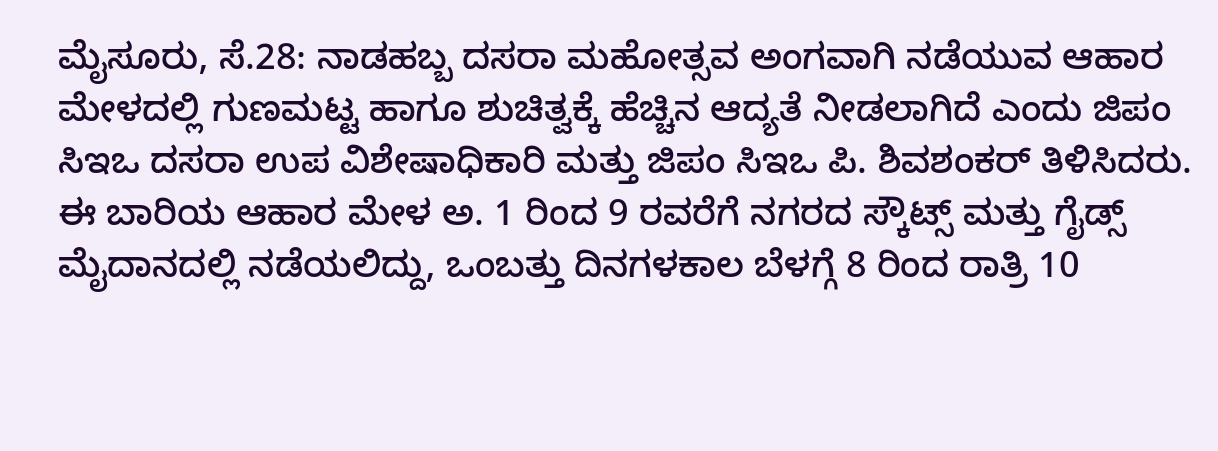ಮೈಸೂರು, ಸೆ.28: ನಾಡಹಬ್ಬ ದಸರಾ ಮಹೋತ್ಸವ ಅಂಗವಾಗಿ ನಡೆಯುವ ಆಹಾರ ಮೇಳದಲ್ಲಿ ಗುಣಮಟ್ಟ ಹಾಗೂ ಶುಚಿತ್ವಕ್ಕೆ ಹೆಚ್ಚಿನ ಆದ್ಯತೆ ನೀಡಲಾಗಿದೆ ಎಂದು ಜಿಪಂ ಸಿಇಒ ದಸರಾ ಉಪ ವಿಶೇಷಾಧಿಕಾರಿ ಮತ್ತು ಜಿಪಂ ಸಿಇಒ ಪಿ. ಶಿವಶಂಕರ್ ತಿಳಿಸಿದರು.
ಈ ಬಾರಿಯ ಆಹಾರ ಮೇಳ ಅ. 1 ರಿಂದ 9 ರವರೆಗೆ ನಗರದ ಸ್ಕೌಟ್ಸ್ ಮತ್ತು ಗೈಡ್ಸ್ ಮೈದಾನದಲ್ಲಿ ನಡೆಯಲಿದ್ದು, ಒಂಬತ್ತು ದಿನಗಳಕಾಲ ಬೆಳಗ್ಗೆ 8 ರಿಂದ ರಾತ್ರಿ 10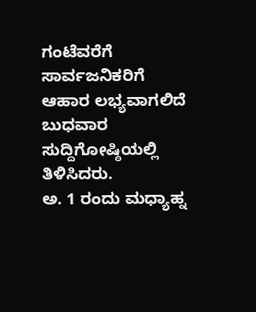ಗಂಟೆವರೆಗೆ ಸಾರ್ವಜನಿಕರಿಗೆ ಆಹಾರ ಲಭ್ಯವಾಗಲಿದೆ ಬುಧವಾರ ಸುದ್ದಿಗೋಷ್ಠಿಯಲ್ಲಿ ತಿಳಿಸಿದರು.
ಅ. 1 ರಂದು ಮಧ್ಯಾಹ್ನ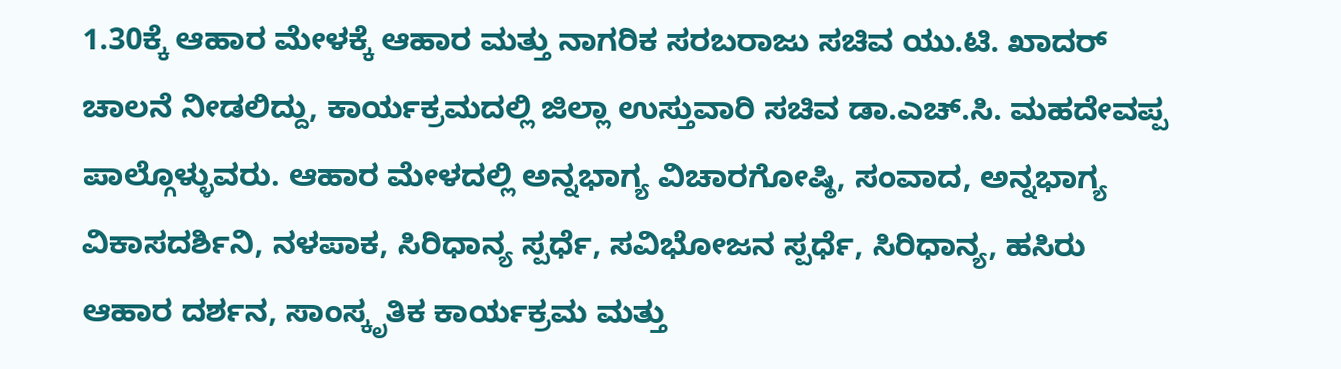1.30ಕ್ಕೆ ಆಹಾರ ಮೇಳಕ್ಕೆ ಆಹಾರ ಮತ್ತು ನಾಗರಿಕ ಸರಬರಾಜು ಸಚಿವ ಯು.ಟಿ. ಖಾದರ್ ಚಾಲನೆ ನೀಡಲಿದ್ದು, ಕಾರ್ಯಕ್ರಮದಲ್ಲಿ ಜಿಲ್ಲಾ ಉಸ್ತುವಾರಿ ಸಚಿವ ಡಾ.ಎಚ್.ಸಿ. ಮಹದೇವಪ್ಪ ಪಾಲ್ಗೊಳ್ಳುವರು. ಆಹಾರ ಮೇಳದಲ್ಲಿ ಅನ್ನಭಾಗ್ಯ ವಿಚಾರಗೋಷ್ಠಿ, ಸಂವಾದ, ಅನ್ನಭಾಗ್ಯ ವಿಕಾಸದರ್ಶಿನಿ, ನಳಪಾಕ, ಸಿರಿಧಾನ್ಯ ಸ್ಪರ್ಧೆ, ಸವಿಭೋಜನ ಸ್ಪರ್ಧೆ, ಸಿರಿಧಾನ್ಯ, ಹಸಿರು ಆಹಾರ ದರ್ಶನ, ಸಾಂಸ್ಕೃತಿಕ ಕಾರ್ಯಕ್ರಮ ಮತ್ತು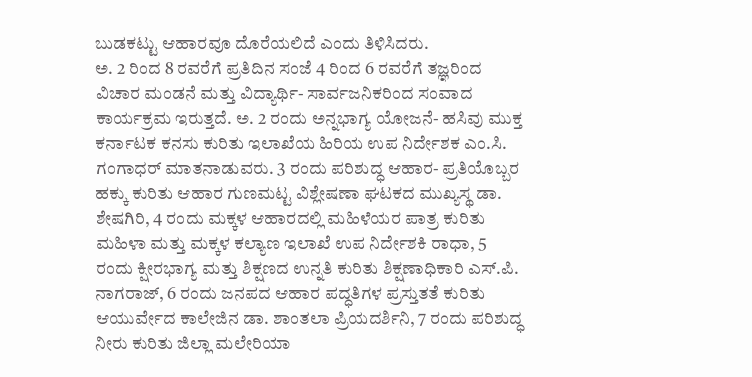ಬುಡಕಟ್ಟು ಆಹಾರವೂ ದೊರೆಯಲಿದೆ ಎಂದು ತಿಳಿಸಿದರು.
ಅ. 2 ರಿಂದ 8 ರವರೆಗೆ ಪ್ರತಿದಿನ ಸಂಜೆ 4 ರಿಂದ 6 ರವರೆಗೆ ತಜ್ಞರಿಂದ ವಿಚಾರ ಮಂಡನೆ ಮತ್ತು ವಿದ್ಯಾರ್ಥಿ- ಸಾರ್ವಜನಿಕರಿಂದ ಸಂವಾದ ಕಾರ್ಯಕ್ರಮ ಇರುತ್ತದೆ. ಅ. 2 ರಂದು ಅನ್ನಭಾಗ್ಯ ಯೋಜನೆ- ಹಸಿವು ಮುಕ್ತ ಕರ್ನಾಟಕ ಕನಸು ಕುರಿತು ಇಲಾಖೆಯ ಹಿರಿಯ ಉಪ ನಿರ್ದೇಶಕ ಎಂ.ಸಿ. ಗಂಗಾಧರ್ ಮಾತನಾಡುವರು. 3 ರಂದು ಪರಿಶುದ್ಧ ಆಹಾರ- ಪ್ರತಿಯೊಬ್ಬರ ಹಕ್ಕು ಕುರಿತು ಆಹಾರ ಗುಣಮಟ್ಟ ವಿಶ್ಲೇಷಣಾ ಘಟಕದ ಮುಖ್ಯಸ್ಥ ಡಾ. ಶೇಷಗಿರಿ, 4 ರಂದು ಮಕ್ಕಳ ಆಹಾರದಲ್ಲಿ ಮಹಿಳೆಯರ ಪಾತ್ರ ಕುರಿತು ಮಹಿಳಾ ಮತ್ತು ಮಕ್ಕಳ ಕಲ್ಯಾಣ ಇಲಾಖೆ ಉಪ ನಿರ್ದೇಶಕಿ ರಾಧಾ, 5 ರಂದು ಕ್ಷೀರಭಾಗ್ಯ ಮತ್ತು ಶಿಕ್ಷಣದ ಉನ್ನತಿ ಕುರಿತು ಶಿಕ್ಷಣಾಧಿಕಾರಿ ಎಸ್.ಪಿ. ನಾಗರಾಜ್, 6 ರಂದು ಜನಪದ ಆಹಾರ ಪದ್ಧತಿಗಳ ಪ್ರಸ್ತುತತೆ ಕುರಿತು ಆಯುರ್ವೇದ ಕಾಲೇಜಿನ ಡಾ. ಶಾಂತಲಾ ಪ್ರಿಯದರ್ಶಿನಿ, 7 ರಂದು ಪರಿಶುದ್ಧ ನೀರು ಕುರಿತು ಜಿಲ್ಲಾ ಮಲೇರಿಯಾ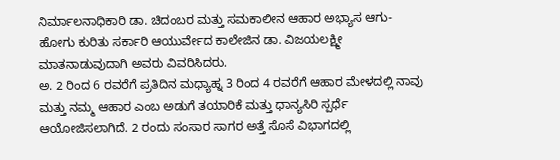ನಿರ್ಮಾಲನಾಧಿಕಾರಿ ಡಾ. ಚಿದಂಬರ ಮತ್ತು ಸಮಕಾಲೀನ ಆಹಾರ ಅಭ್ಯಾಸ ಆಗು- ಹೋಗು ಕುರಿತು ಸರ್ಕಾರಿ ಆಯುರ್ವೇದ ಕಾಲೇಜಿನ ಡಾ. ವಿಜಯಲಕ್ಷ್ಮೀ ಮಾತನಾಡುವುದಾಗಿ ಅವರು ವಿವರಿಸಿದರು.
ಅ. 2 ರಿಂದ 6 ರವರೆಗೆ ಪ್ರತಿದಿನ ಮಧ್ಯಾಹ್ನ 3 ರಿಂದ 4 ರವರೆಗೆ ಆಹಾರ ಮೇಳದಲ್ಲಿ ನಾವು ಮತ್ತು ನಮ್ಮ ಆಹಾರ ಎಂಬ ಅಡುಗೆ ತಯಾರಿಕೆ ಮತ್ತು ಧಾನ್ಯಸಿರಿ ಸ್ಪರ್ಧೆ ಆಯೋಜಿಸಲಾಗಿದೆ. 2 ರಂದು ಸಂಸಾರ ಸಾಗರ ಅತ್ತೆ ಸೊಸೆ ವಿಭಾಗದಲ್ಲಿ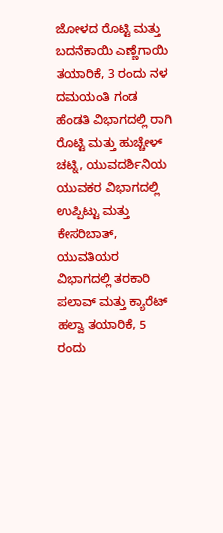ಜೋಳದ ರೊಟ್ಟಿ ಮತ್ತು ಬದನೆಕಾಯಿ ಎಣ್ಣೆಗಾಯಿ ತಯಾರಿಕೆ, 3 ರಂದು ನಳ ದಮಯಂತಿ ಗಂಡ ಹೆಂಡತಿ ವಿಭಾಗದಲ್ಲಿ ರಾಗಿ ರೊಟ್ಟಿ ಮತ್ತು ಹುಚ್ಚೇಳ್ ಚಟ್ನಿ, ಯುವದರ್ಶಿನಿಯ ಯುವಕರ ವಿಭಾಗದಲ್ಲಿ ಉಪ್ಪಿಟ್ಟು ಮತ್ತು ಕೇಸರಿಬಾತ್, ಯುವತಿಯರ ವಿಭಾಗದಲ್ಲಿ ತರಕಾರಿ ಪಲಾವ್ ಮತ್ತು ಕ್ಯಾರೆಟ್ ಹಲ್ವಾ ತಯಾರಿಕೆ, 5 ರಂದು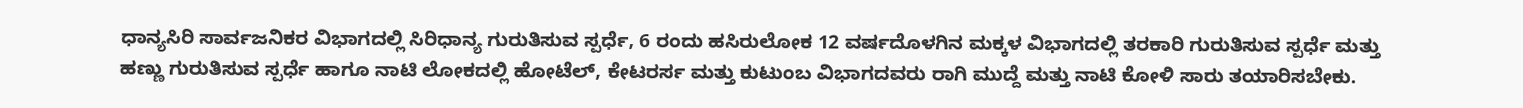ಧಾನ್ಯಸಿರಿ ಸಾರ್ವಜನಿಕರ ವಿಭಾಗದಲ್ಲಿ ಸಿರಿಧಾನ್ಯ ಗುರುತಿಸುವ ಸ್ಪರ್ಧೆ, 6 ರಂದು ಹಸಿರುಲೋಕ 12 ವರ್ಷದೊಳಗಿನ ಮಕ್ಕಳ ವಿಭಾಗದಲ್ಲಿ ತರಕಾರಿ ಗುರುತಿಸುವ ಸ್ಪರ್ಧೆ ಮತ್ತು ಹಣ್ಣು ಗುರುತಿಸುವ ಸ್ಪರ್ಧೆ ಹಾಗೂ ನಾಟಿ ಲೋಕದಲ್ಲಿ ಹೋಟೆಲ್, ಕೇಟರರ್ಸ ಮತ್ತು ಕುಟುಂಬ ವಿಭಾಗದವರು ರಾಗಿ ಮುದ್ದೆ ಮತ್ತು ನಾಟಿ ಕೋಳಿ ಸಾರು ತಯಾರಿಸಬೇಕು.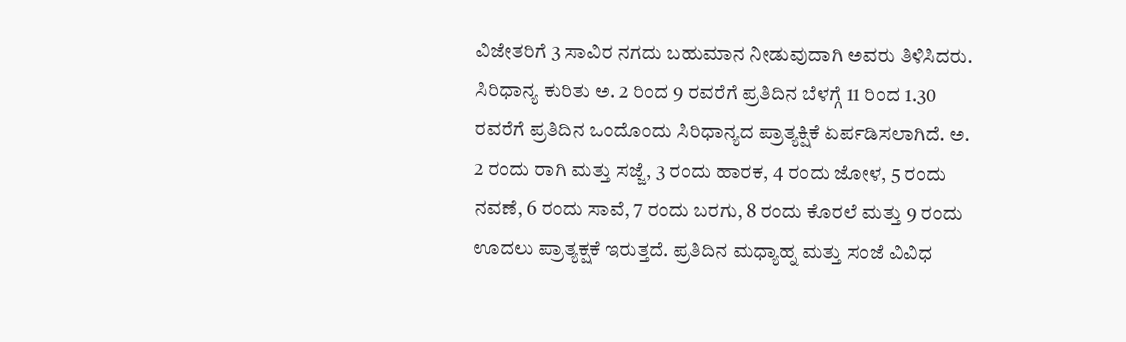ವಿಜೇತರಿಗೆ 3 ಸಾವಿರ ನಗದು ಬಹುಮಾನ ನೀಡುವುದಾಗಿ ಅವರು ತಿಳಿಸಿದರು.
ಸಿರಿಧಾನ್ಯ ಕುರಿತು ಅ. 2 ರಿಂದ 9 ರವರೆಗೆ ಪ್ರತಿದಿನ ಬೆಳಗ್ಗೆ 11 ರಿಂದ 1.30 ರವರೆಗೆ ಪ್ರತಿದಿನ ಒಂದೊಂದು ಸಿರಿಧಾನ್ಯದ ಪ್ರಾತ್ಯಕ್ಷಿಕೆ ಏರ್ಪಡಿಸಲಾಗಿದೆ. ಅ. 2 ರಂದು ರಾಗಿ ಮತ್ತು ಸಜ್ಜೆ, 3 ರಂದು ಹಾರಕ, 4 ರಂದು ಜೋಳ, 5 ರಂದು ನವಣೆ, 6 ರಂದು ಸಾವೆ, 7 ರಂದು ಬರಗು, 8 ರಂದು ಕೊರಲೆ ಮತ್ತು 9 ರಂದು ಊದಲು ಪ್ರಾತ್ಯಕ್ಷಕೆ ಇರುತ್ತದೆ. ಪ್ರತಿದಿನ ಮಧ್ಯಾಹ್ನ ಮತ್ತು ಸಂಜೆ ವಿವಿಧ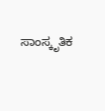ಸಾಂಸ್ಕೃತಿಕ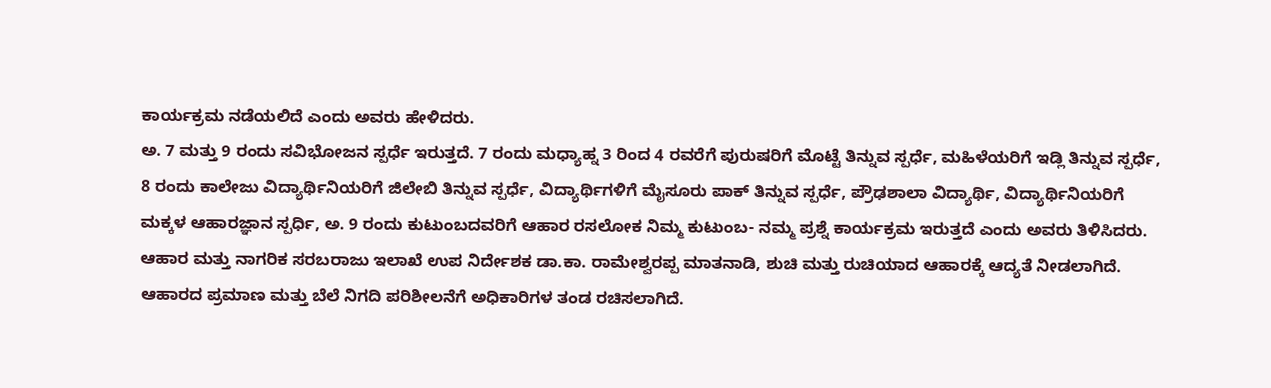ಕಾರ್ಯಕ್ರಮ ನಡೆಯಲಿದೆ ಎಂದು ಅವರು ಹೇಳಿದರು.
ಅ. 7 ಮತ್ತು 9 ರಂದು ಸವಿಭೋಜನ ಸ್ಪರ್ಧೆ ಇರುತ್ತದೆ. 7 ರಂದು ಮಧ್ಯಾಹ್ನ 3 ರಿಂದ 4 ರವರೆಗೆ ಪುರುಷರಿಗೆ ಮೊಟ್ಟೆ ತಿನ್ನುವ ಸ್ಪರ್ಧೆ, ಮಹಿಳೆಯರಿಗೆ ಇಡ್ಲಿ ತಿನ್ನುವ ಸ್ಪರ್ಧೆ, 8 ರಂದು ಕಾಲೇಜು ವಿದ್ಯಾರ್ಥಿನಿಯರಿಗೆ ಜಿಲೇಬಿ ತಿನ್ನುವ ಸ್ಪರ್ಧೆ, ವಿದ್ಯಾರ್ಥಿಗಳಿಗೆ ಮೈಸೂರು ಪಾಕ್ ತಿನ್ನುವ ಸ್ಪರ್ಧೆ, ಪ್ರೌಢಶಾಲಾ ವಿದ್ಯಾರ್ಥಿ, ವಿದ್ಯಾರ್ಥಿನಿಯರಿಗೆ ಮಕ್ಕಳ ಆಹಾರಜ್ಞಾನ ಸ್ಪರ್ಧಿ, ಅ. 9 ರಂದು ಕುಟುಂಬದವರಿಗೆ ಆಹಾರ ರಸಲೋಕ ನಿಮ್ಮ ಕುಟುಂಬ- ನಮ್ಮ ಪ್ರಶ್ನೆ ಕಾರ್ಯಕ್ರಮ ಇರುತ್ತದೆ ಎಂದು ಅವರು ತಿಳಿಸಿದರು.
ಆಹಾರ ಮತ್ತು ನಾಗರಿಕ ಸರಬರಾಜು ಇಲಾಖೆ ಉಪ ನಿರ್ದೇಶಕ ಡಾ.ಕಾ. ರಾಮೇಶ್ವರಪ್ಪ ಮಾತನಾಡಿ, ಶುಚಿ ಮತ್ತು ರುಚಿಯಾದ ಆಹಾರಕ್ಕೆ ಆದ್ಯತೆ ನೀಡಲಾಗಿದೆ. ಆಹಾರದ ಪ್ರಮಾಣ ಮತ್ತು ಬೆಲೆ ನಿಗದಿ ಪರಿಶೀಲನೆಗೆ ಅಧಿಕಾರಿಗಳ ತಂಡ ರಚಿಸಲಾಗಿದೆ.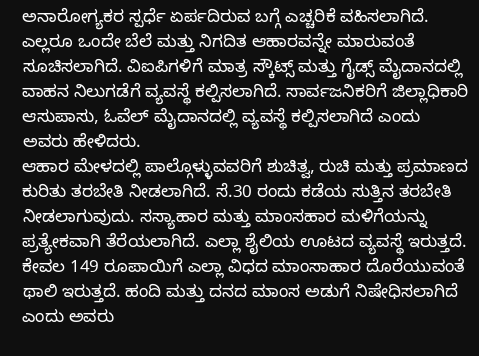ಅನಾರೋಗ್ಯಕರ ಸ್ಪರ್ಧೆ ಏರ್ಪದಿರುವ ಬಗ್ಗೆ ಎಚ್ಚರಿಕೆ ವಹಿಸಲಾಗಿದೆ. ಎಲ್ಲರೂ ಒಂದೇ ಬೆಲೆ ಮತ್ತು ನಿಗದಿತ ಆಹಾರವನ್ನೇ ಮಾರುವಂತೆ ಸೂಚಿಸಲಾಗಿದೆ. ವಿಐಪಿಗಳಿಗೆ ಮಾತ್ರ ಸ್ಕೌಟ್ಸ್ ಮತ್ತು ಗೈಡ್ಸ್ ಮೈದಾನದಲ್ಲಿ ವಾಹನ ನಿಲುಗಡೆಗೆ ವ್ಯವಸ್ಥೆ ಕಲ್ಪಿಸಲಾಗಿದೆ. ಸಾರ್ವಜನಿಕರಿಗೆ ಜಿಲ್ಲಾಧಿಕಾರಿ ಆಸುಪಾಸು, ಓವೆಲ್ ಮೈದಾನದಲ್ಲಿ ವ್ಯವಸ್ಥೆ ಕಲ್ಪಿಸಲಾಗಿದೆ ಎಂದು ಅವರು ಹೇಳಿದರು.
ಆಹಾರ ಮೇಳದಲ್ಲಿ ಪಾಲ್ಗೊಳ್ಳುವವರಿಗೆ ಶುಚಿತ್ವ, ರುಚಿ ಮತ್ತು ಪ್ರಮಾಣದ ಕುರಿತು ತರಬೇತಿ ನೀಡಲಾಗಿದೆ. ಸೆ.30 ರಂದು ಕಡೆಯ ಸುತ್ತಿನ ತರಬೇತಿ ನೀಡಲಾಗುವುದು. ಸಸ್ಯಾಹಾರ ಮತ್ತು ಮಾಂಸಹಾರ ಮಳಿಗೆಯನ್ನು ಪ್ರತ್ಯೇಕವಾಗಿ ತೆರೆಯಲಾಗಿದೆ. ಎಲ್ಲಾ ಶೈಲಿಯ ಊಟದ ವ್ಯವಸ್ಥೆ ಇರುತ್ತದೆ. ಕೇವಲ 149 ರೂಪಾಯಿಗೆ ಎಲ್ಲಾ ವಿಧದ ಮಾಂಸಾಹಾರ ದೊರೆಯುವಂತೆ ಥಾಲಿ ಇರುತ್ತದೆ. ಹಂದಿ ಮತ್ತು ದನದ ಮಾಂಸ ಅಡುಗೆ ನಿಷೇಧಿಸಲಾಗಿದೆ ಎಂದು ಅವರು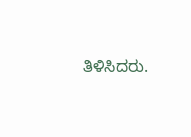ತಿಳಿಸಿದರು.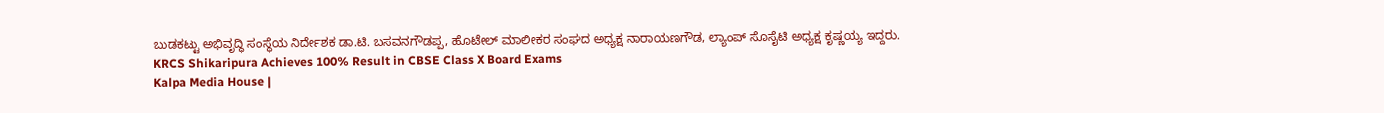ಬುಡಕಟ್ಟು ಅಭಿವೃದ್ಧಿ ಸಂಸ್ಥೆಯ ನಿರ್ದೇಶಕ ಡಾ.ಟಿ. ಬಸವನಗೌಡಪ್ಪ, ಹೊಟೇಲ್ ಮಾಲೀಕರ ಸಂಘದ ಅಧ್ಯಕ್ಷ ನಾರಾಯಣಗೌಡ, ಲ್ಯಾಂಪ್ ಸೊಸೈಟಿ ಅಧ್ಯಕ್ಷ ಕೃಷ್ಣಯ್ಯ ಇದ್ದರು.
KRCS Shikaripura Achieves 100% Result in CBSE Class X Board Exams
Kalpa Media House |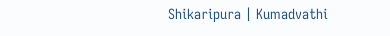Shikaripura | Kumadvathi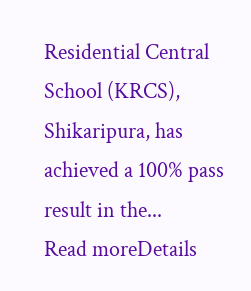Residential Central School (KRCS), Shikaripura, has achieved a 100% pass result in the...
Read moreDetails